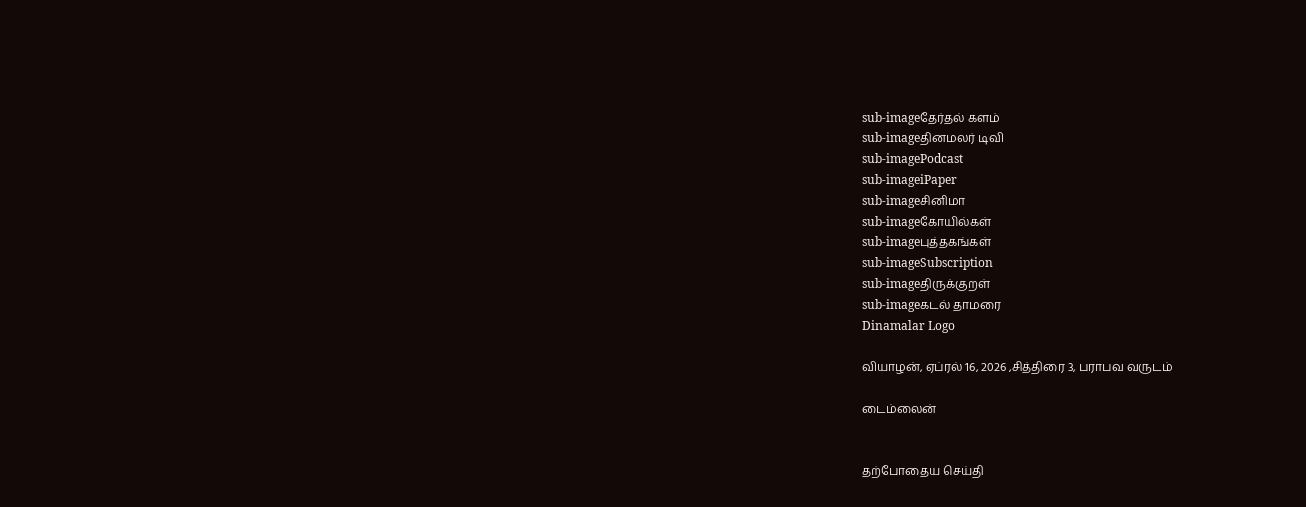sub-imageதேர்தல் களம்
sub-imageதினமலர் டிவி
sub-imagePodcast
sub-imageiPaper
sub-imageசினிமா
sub-imageகோயில்கள்
sub-imageபுத்தகங்கள்
sub-imageSubscription
sub-imageதிருக்குறள்
sub-imageகடல் தாமரை
Dinamalar Logo

வியாழன், ஏப்ரல் 16, 2026 ,சித்திரை 3, பராபவ வருடம்

டைம்லைன்


தற்போதைய செய்தி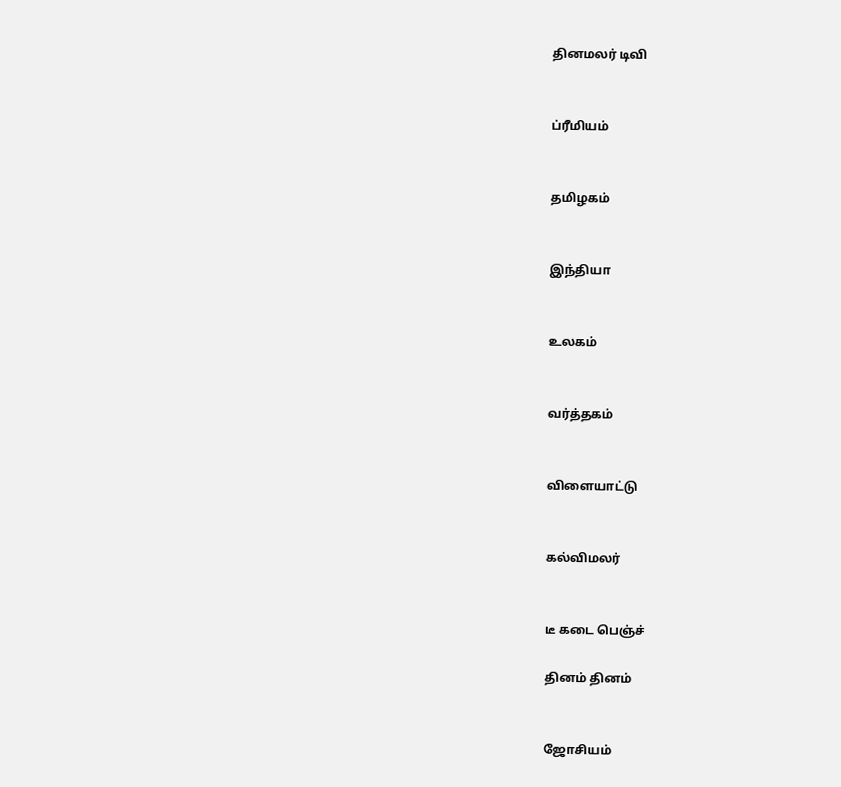தினமலர் டிவி


ப்ரீமியம்


தமிழகம்


இந்தியா


உலகம்


வர்த்தகம்


விளையாட்டு


கல்விமலர்


டீ கடை பெஞ்ச்

தினம் தினம்


ஜோசியம்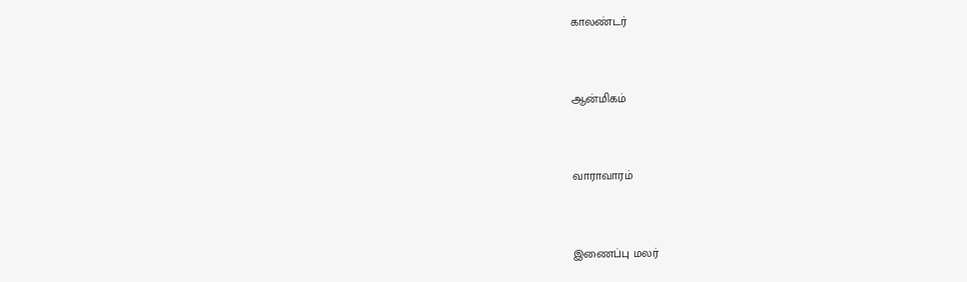காலண்டர்


ஆன்மிகம்


வாராவாரம்


இணைப்பு மலர்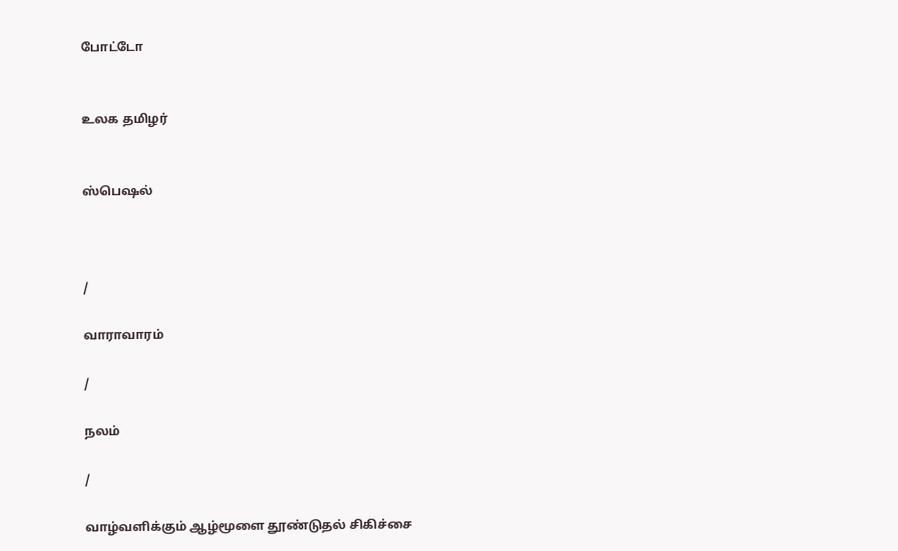போட்டோ


உலக தமிழர்


ஸ்பெஷல்



/

வாராவாரம்

/

நலம்

/

வாழ்வளிக்கும் ஆழ்மூளை தூண்டுதல் சிகிச்சை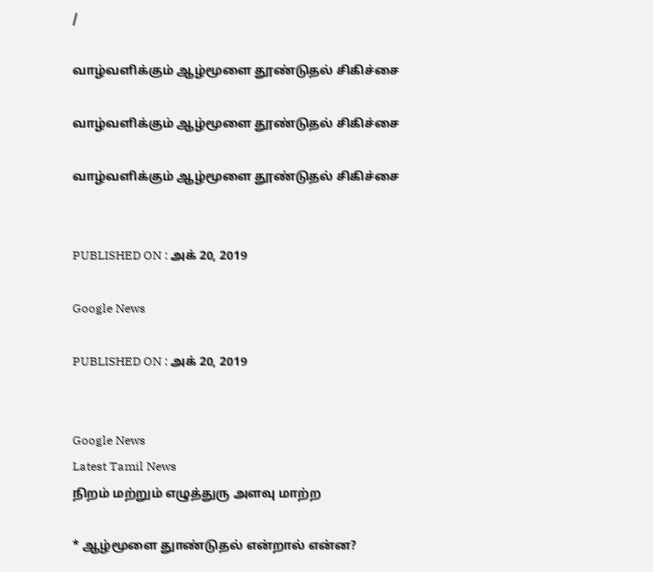/

வாழ்வளிக்கும் ஆழ்மூளை தூண்டுதல் சிகிச்சை

வாழ்வளிக்கும் ஆழ்மூளை தூண்டுதல் சிகிச்சை

வாழ்வளிக்கும் ஆழ்மூளை தூண்டுதல் சிகிச்சை


PUBLISHED ON : அக் 20, 2019

Google News

PUBLISHED ON : அக் 20, 2019


Google News
Latest Tamil News
நிறம் மற்றும் எழுத்துரு அளவு மாற்ற

* ஆழ்மூளை துாண்டுதல் என்றால் என்ன?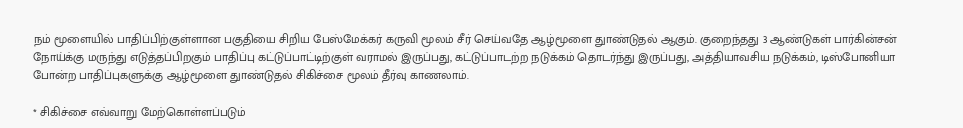நம் மூளையில் பாதிப்பிற்குள்ளான பகுதியை சிறிய பேஸ்மேக்கர் கருவி மூலம் சீர் செய்வதே ஆழ்மூளை துாண்டுதல் ஆகும். குறைந்தது 3 ஆண்டுகள் பார்கின்சன் நோய்க்கு மருந்து எடுத்தப்பிறகும் பாதிப்பு கட்டுப்பாட்டிற்குள் வராமல் இருப்பது, கட்டுப்பாடற்ற நடுக்கம் தொடர்ந்து இருப்பது, அத்தியாவசிய நடுக்கம், டிஸ்போனியா போன்ற பாதிப்புகளுக்கு ஆழ்மூளை துாண்டுதல் சிகிச்சை மூலம் தீர்வு காணலாம்.

* சிகிச்சை எவ்வாறு மேற்கொள்ளப்படும்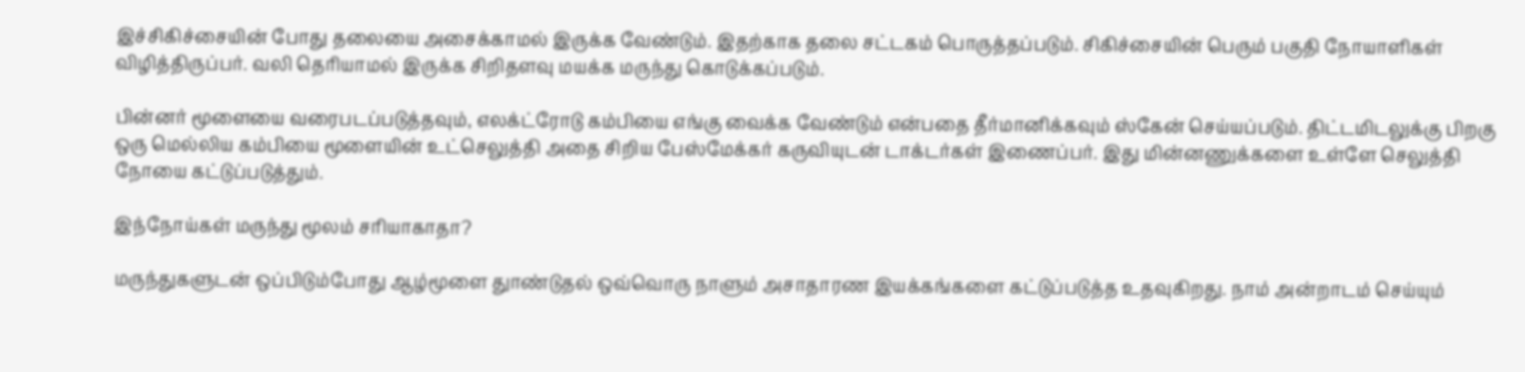இச்சிகிச்சையின் போது தலையை அசைக்காமல் இருக்க வேண்டும். இதற்காக தலை சட்டகம் பொருத்தப்படும். சிகிச்சையின் பெரும் பகுதி நோயாளிகள் விழித்திருப்பர். வலி தெரியாமல் இருக்க சிறிதளவு மயக்க மருந்து கொடுக்கப்படும்.

பின்னர் மூளையை வரைபடப்படுத்தவும், எலக்ட்ரோடு கம்பியை எங்கு வைக்க வேண்டும் என்பதை தீர்மானிக்கவும் ஸ்கேன் செய்யப்படும். திட்டமிடலுக்கு பிறகு ஒரு மெல்லிய கம்பியை மூளையின் உட்செலுத்தி அதை சிறிய பேஸ்மேக்கர் கருவியுடன் டாக்டர்கள் இணைப்பர். இது மின்னணுக்களை உள்ளே செலுத்தி நோயை கட்டுப்படுத்தும்.

இந்நோய்கள் மருந்து மூலம் சரியாகாதா?

மருந்துகளுடன் ஒப்பிடும்போது ஆழ்மூளை துாண்டுதல் ஒவ்வொரு நாளும் அசாதாரண இயக்கங்களை கட்டுப்படுத்த உதவுகிறது. நாம் அன்றாடம் செய்யும்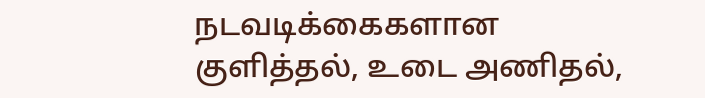நடவடிக்கைகளான குளித்தல், உடை அணிதல்,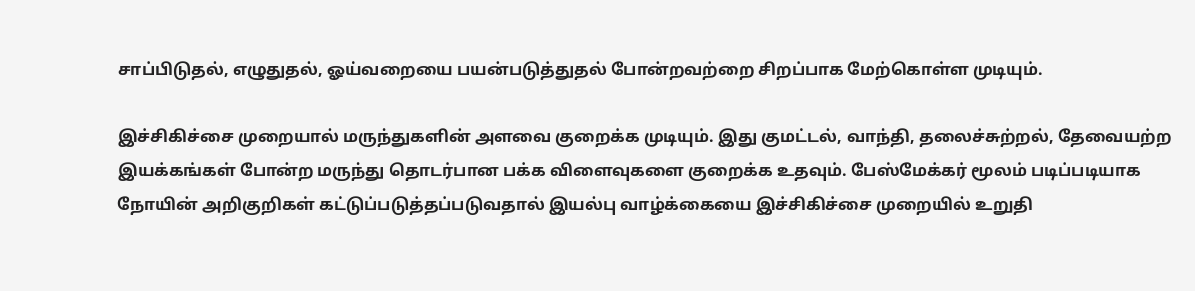சாப்பிடுதல், எழுதுதல், ஓய்வறையை பயன்படுத்துதல் போன்றவற்றை சிறப்பாக மேற்கொள்ள முடியும்.

இச்சிகிச்சை முறையால் மருந்துகளின் அளவை குறைக்க முடியும். இது குமட்டல், வாந்தி, தலைச்சுற்றல், தேவையற்ற இயக்கங்கள் போன்ற மருந்து தொடர்பான பக்க விளைவுகளை குறைக்க உதவும். பேஸ்மேக்கர் மூலம் படிப்படியாக நோயின் அறிகுறிகள் கட்டுப்படுத்தப்படுவதால் இயல்பு வாழ்க்கையை இச்சிகிச்சை முறையில் உறுதி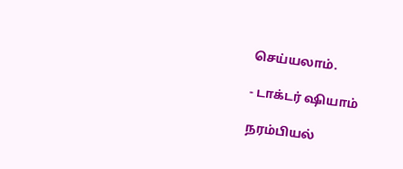செய்யலாம்.

- டாக்டர் ஷியாம்

நரம்பியல்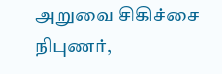அறுவை சிகிச்சை நிபுணர்,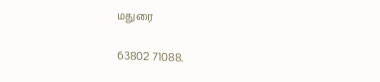மதுரை

63802 71088.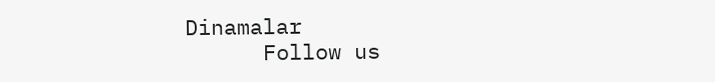Dinamalar
      Follow us